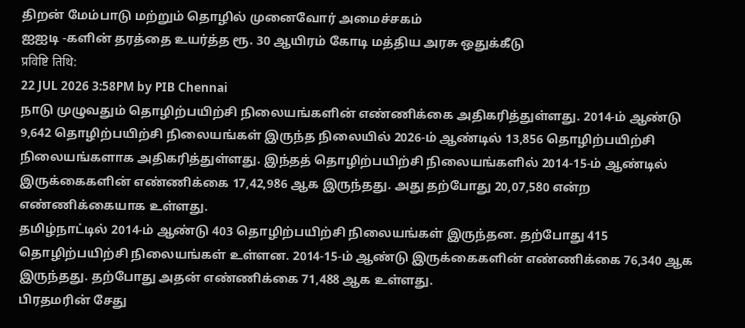திறன் மேம்பாடு மற்றும் தொழில் முனைவோர் அமைச்சகம்
ஐஐடி -களின் தரத்தை உயர்த்த ரூ. 30 ஆயிரம் கோடி மத்திய அரசு ஒதுக்கீடு
प्रविष्टि तिथि:
22 JUL 2026 3:58PM by PIB Chennai
நாடு முழுவதும் தொழிற்பயிற்சி நிலையங்களின் எண்ணிக்கை அதிகரித்துள்ளது. 2014-ம் ஆண்டு 9,642 தொழிற்பயிற்சி நிலையங்கள் இருந்த நிலையில் 2026-ம் ஆண்டில் 13,856 தொழிற்பயிற்சி நிலையங்களாக அதிகரித்துள்ளது. இந்தத் தொழிற்பயிற்சி நிலையங்களில் 2014-15-ம் ஆண்டில் இருக்கைகளின் எண்ணிக்கை 17,42,986 ஆக இருந்தது. அது தற்போது 20,07,580 என்ற எண்ணிக்கையாக உள்ளது.
தமிழ்நாட்டில் 2014-ம் ஆண்டு 403 தொழிற்பயிற்சி நிலையங்கள் இருந்தன. தற்போது 415 தொழிற்பயிற்சி நிலையங்கள் உள்ளன. 2014-15-ம் ஆண்டு இருக்கைகளின் எண்ணிக்கை 76,340 ஆக இருந்தது. தற்போது அதன் எண்ணிக்கை 71,488 ஆக உள்ளது.
பிரதமரின் சேது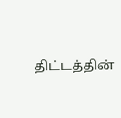திட்டத்தின்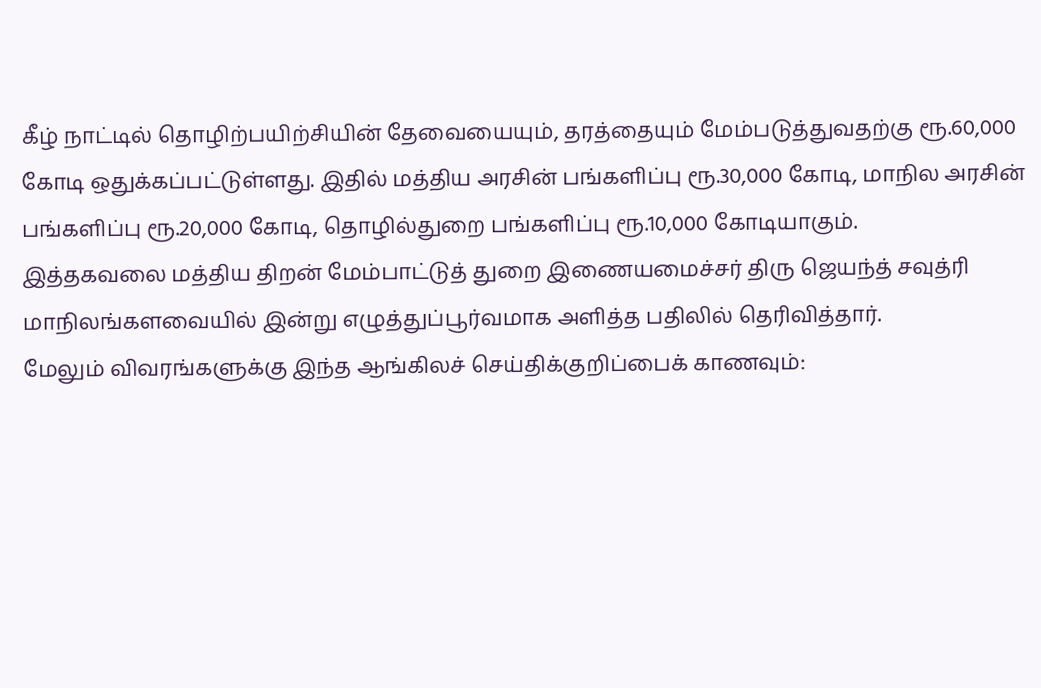கீழ் நாட்டில் தொழிற்பயிற்சியின் தேவையையும், தரத்தையும் மேம்படுத்துவதற்கு ரூ.60,000 கோடி ஒதுக்கப்பட்டுள்ளது. இதில் மத்திய அரசின் பங்களிப்பு ரூ.30,000 கோடி, மாநில அரசின் பங்களிப்பு ரூ.20,000 கோடி, தொழில்துறை பங்களிப்பு ரூ.10,000 கோடியாகும்.
இத்தகவலை மத்திய திறன் மேம்பாட்டுத் துறை இணையமைச்சர் திரு ஜெயந்த் சவுத்ரி மாநிலங்களவையில் இன்று எழுத்துப்பூர்வமாக அளித்த பதிலில் தெரிவித்தார்.
மேலும் விவரங்களுக்கு இந்த ஆங்கிலச் செய்திக்குறிப்பைக் காணவும்: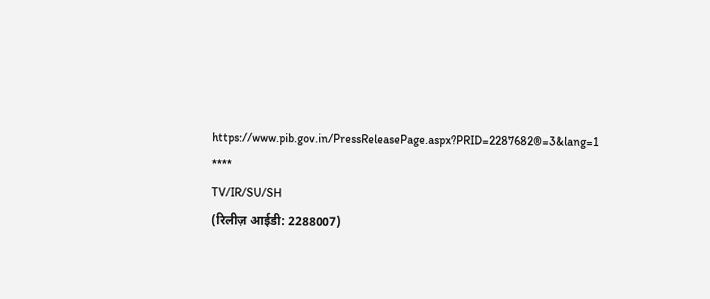https://www.pib.gov.in/PressReleasePage.aspx?PRID=2287682®=3&lang=1
****
TV/IR/SU/SH
(रिलीज़ आईडी: 2288007)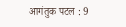आगंतुक पटल : 9